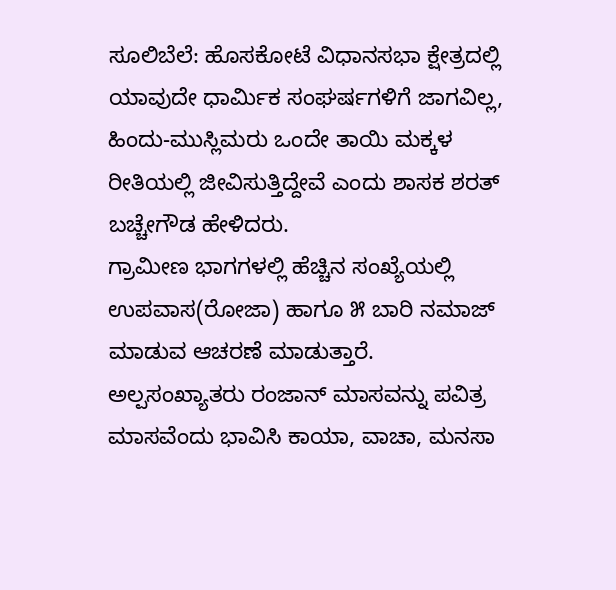ಸೂಲಿಬೆಲೆ: ಹೊಸಕೋಟೆ ವಿಧಾನಸಭಾ ಕ್ಷೇತ್ರದಲ್ಲಿ ಯಾವುದೇ ಧಾರ್ಮಿಕ ಸಂಘರ್ಷಗಳಿಗೆ ಜಾಗವಿಲ್ಲ, ಹಿಂದು-ಮುಸ್ಲಿಮರು ಒಂದೇ ತಾಯಿ ಮಕ್ಕಳ ರೀತಿಯಲ್ಲಿ ಜೀವಿಸುತ್ತಿದ್ದೇವೆ ಎಂದು ಶಾಸಕ ಶರತ್ ಬಚ್ಚೇಗೌಡ ಹೇಳಿದರು.
ಗ್ರಾಮೀಣ ಭಾಗಗಳಲ್ಲಿ ಹೆಚ್ಚಿನ ಸಂಖ್ಯೆಯಲ್ಲಿ ಉಪವಾಸ(ರೋಜಾ) ಹಾಗೂ ೫ ಬಾರಿ ನಮಾಜ್ ಮಾಡುವ ಆಚರಣೆ ಮಾಡುತ್ತಾರೆ. ಅಲ್ಪಸಂಖ್ಯಾತರು ರಂಜಾನ್ ಮಾಸವನ್ನು ಪವಿತ್ರ ಮಾಸವೆಂದು ಭಾವಿಸಿ ಕಾಯಾ, ವಾಚಾ, ಮನಸಾ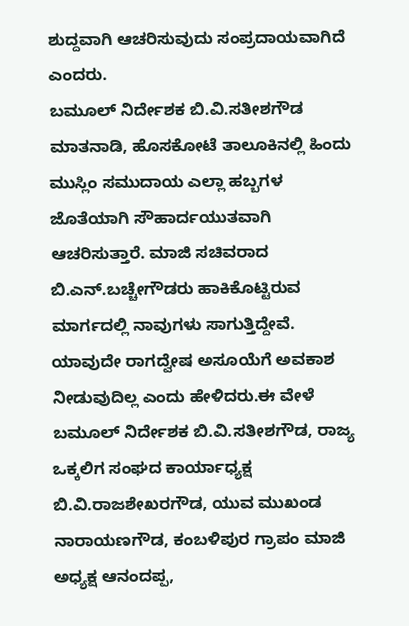ಶುದ್ದವಾಗಿ ಆಚರಿಸುವುದು ಸಂಪ್ರದಾಯವಾಗಿದೆ ಎಂದರು.
ಬಮೂಲ್ ನಿರ್ದೇಶಕ ಬಿ.ವಿ.ಸತೀಶಗೌಡ ಮಾತನಾಡಿ, ಹೊಸಕೋಟೆ ತಾಲೂಕಿನಲ್ಲಿ ಹಿಂದು ಮುಸ್ಲಿಂ ಸಮುದಾಯ ಎಲ್ಲಾ ಹಬ್ಬಗಳ ಜೊತೆಯಾಗಿ ಸೌಹಾರ್ದಯುತವಾಗಿ ಆಚರಿಸುತ್ತಾರೆ. ಮಾಜಿ ಸಚಿವರಾದ ಬಿ.ಎನ್.ಬಚ್ಚೇಗೌಡರು ಹಾಕಿಕೊಟ್ಟಿರುವ ಮಾರ್ಗದಲ್ಲಿ ನಾವುಗಳು ಸಾಗುತ್ತಿದ್ದೇವೆ. ಯಾವುದೇ ರಾಗದ್ವೇಷ ಅಸೂಯೆಗೆ ಅವಕಾಶ ನೀಡುವುದಿಲ್ಲ ಎಂದು ಹೇಳಿದರು.ಈ ವೇಳೆ ಬಮೂಲ್ ನಿರ್ದೇಶಕ ಬಿ.ವಿ.ಸತೀಶಗೌಡ, ರಾಜ್ಯ ಒಕ್ಕಲಿಗ ಸಂಘದ ಕಾರ್ಯಾಧ್ಯಕ್ಷ ಬಿ.ವಿ.ರಾಜಶೇಖರಗೌಡ, ಯುವ ಮುಖಂಡ ನಾರಾಯಣಗೌಡ, ಕಂಬಳಿಪುರ ಗ್ರಾಪಂ ಮಾಜಿ ಅಧ್ಯಕ್ಷ ಆನಂದಪ್ಪ,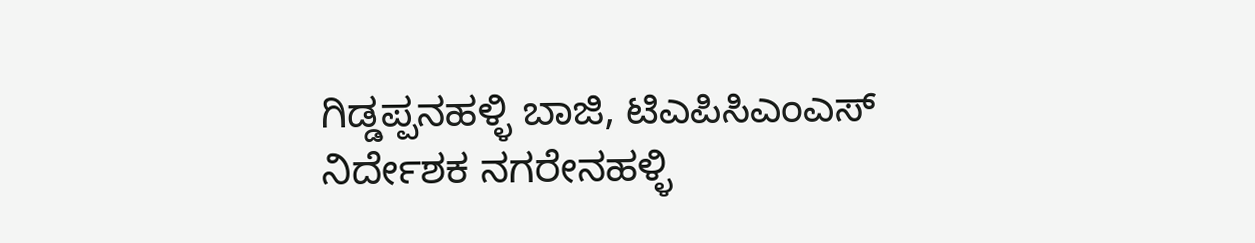ಗಿಡ್ಡಪ್ಪನಹಳ್ಳಿ ಬಾಜಿ, ಟಿಎಪಿಸಿಎಂಎಸ್ ನಿರ್ದೇಶಕ ನಗರೇನಹಳ್ಳಿ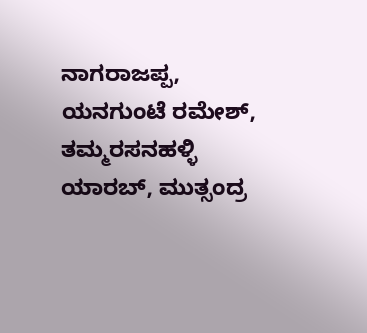ನಾಗರಾಜಪ್ಪ, ಯನಗುಂಟೆ ರಮೇಶ್, ತಮ್ಮರಸನಹಳ್ಳಿ ಯಾರಬ್, ಮುತ್ಸಂದ್ರ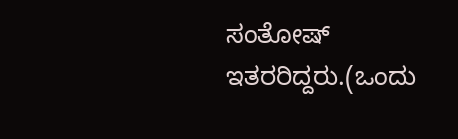ಸಂತೋಷ್ ಇತರರಿದ್ದರು.(ಒಂದು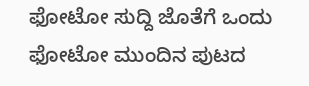ಫೋಟೋ ಸುದ್ದಿ ಜೊತೆಗೆ ಒಂದು ಫೋಟೋ ಮುಂದಿನ ಪುಟದ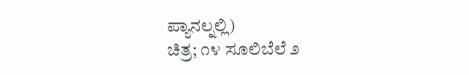ಪ್ಯಾನಲ್ನಲ್ಲಿ)
ಚಿತ್ರ; ೧೪ ಸೂಲಿಬೆಲೆ ೨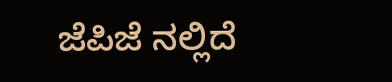ಜೆಪಿಜೆ ನಲ್ಲಿದೆ